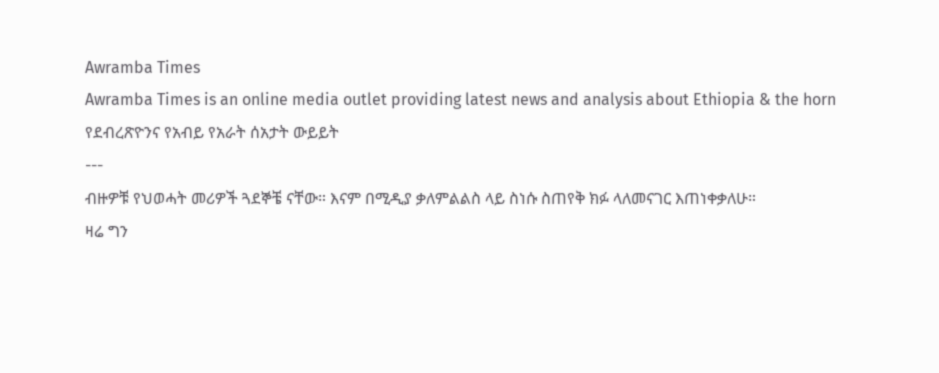Awramba Times
Awramba Times is an online media outlet providing latest news and analysis about Ethiopia & the horn
የደብረጽዮንና የአብይ የአራት ሰአታት ውይይት
---
ብዙዎቹ የህወሓት መሪዎች ጓደኞቼ ናቸው። እናም በሚዲያ ቃለምልልስ ላይ ስነሱ ስጠየቅ ክፉ ላለመናገር እጠነቀቃለሁ።
ዛሬ ግን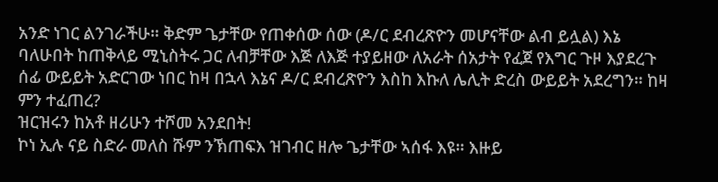አንድ ነገር ልንገራችሁ። ቅድም ጌታቸው የጠቀሰው ሰው (ዶ/ር ደብረጽዮን መሆናቸው ልብ ይሏል) እኔ ባለሁበት ከጠቅላይ ሚኒስትሩ ጋር ለብቻቸው እጅ ለእጅ ተያይዘው ለአራት ሰአታት የፈጀ የእግር ጉዞ እያደረጉ ሰፊ ውይይት አድርገው ነበር ከዛ በኋላ እኔና ዶ/ር ደብረጽዮን እስከ እኩለ ሌሊት ድረስ ውይይት አደረግን። ከዛ ምን ተፈጠረ?
ዝርዝሩን ከአቶ ዘሪሁን ተሾመ አንደበት!
ኮነ ኢሉ ናይ ስድራ መለስ ሹም ንኽጠፍእ ዝገብር ዘሎ ጌታቸው ኣሰፋ እዩ። እዙይ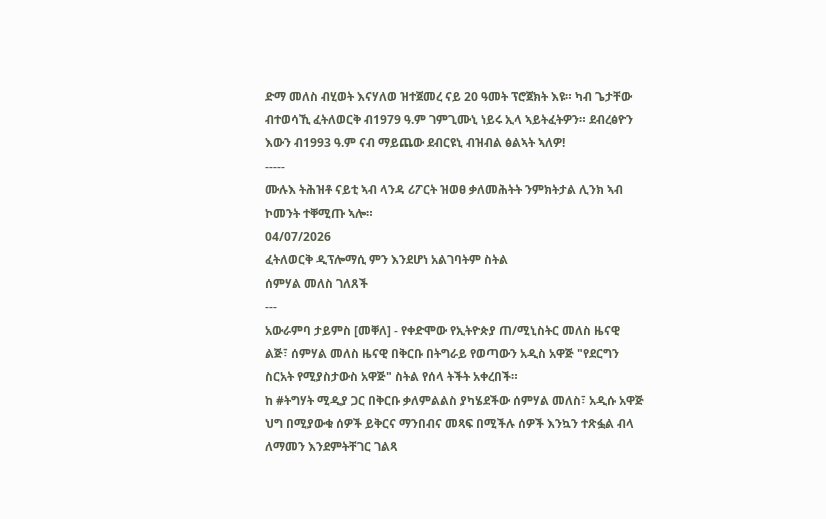ድማ መለስ ብሂወት እናሃለወ ዝተጀመረ ናይ 20 ዓመት ፕሮጀክት እዩ። ካብ ጌታቸው ብተወሳኺ ፈትለወርቅ ብ1979 ዓ.ም ገምጊሙኒ ነይሩ ኢላ ኣይትፈትዎን። ደብረፅዮን እውን ብ1993 ዓ.ም ናብ ማይጨው ደብርዩኒ ብዝብል ፅልኣት ኣለዎ!
-----
ሙሉእ ትሕዝቶ ናይቲ ኣብ ላንዳ ሪፖርት ዝወፀ ቃለመሕትት ንምክትታል ሊንክ ኣብ ኮመንት ተቐሚጡ ኣሎ።
04/07/2026
ፈትለወርቅ ዲፕሎማሲ ምን እንደሆነ አልገባትም ስትል
ሰምሃል መለስ ገለጸች
---
አውራምባ ታይምስ [መቐለ] - የቀድሞው የኢትዮጵያ ጠ/ሚኒስትር መለስ ዜናዊ ልጅ፣ ሰምሃል መለስ ዜናዊ በቅርቡ በትግራይ የወጣውን አዲስ አዋጅ "የደርግን ስርአት የሚያስታውስ አዋጅ" ስትል የሰላ ትችት አቀረበች።
ከ #ትግሃት ሚዲያ ጋር በቅርቡ ቃለምልልስ ያካሄደችው ሰምሃል መለስ፣ አዲሱ አዋጅ ህግ በሚያውቁ ሰዎች ይቅርና ማንበብና መጻፍ በሚችሉ ሰዎች እንኳን ተጽፏል ብላ ለማመን እንደምትቸገር ገልጻ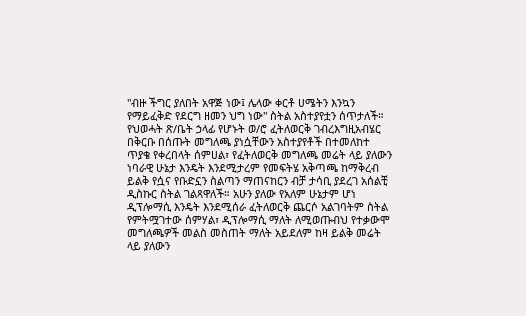"ብዙ ችግር ያለበት አዋጅ ነው፤ ሌላው ቀርቶ ሀሜትን እንኳን የማይፈቅድ የደርግ ዘመን ህግ ነው" ስትል አስተያየቷን ሰጥታለች።
የህወሓት ጽ/ቤት ኃላፊ የሆኑት ወ/ሮ ፈትለወርቅ ገብረእግዚአብሄር በቅርቡ በሰጡት መግለጫ ያነሷቸውን አስተያየቶች በተመለከተ ጥያቄ የቀረበላት ሰምሀል፣ የፈትለወርቅ መግለጫ መሬት ላይ ያለውን ነባራዊ ሁኔታ እንዴት እንደሚታረም የመፍትሄ አቅጣጫ ከማቅረብ ይልቅ የሷና የቡድኗን ስልጣን ማጠናከርን ብቻ ታሳቢ ያደረገ አሰልቺ ዲስኩር ስትል ገልጻዋለች። አሁን ያለው የአለም ሁኔታም ሆነ ዲፕሎማሲ እንዴት እንደሚሰራ ፈትለወርቅ ጨርሶ አልገባትም ስትል የምትሟገተው ሰምሃል፣ ዲፕሎማሲ ማለት ለሚወጡብህ የተቃውሞ መግለጫዎች መልስ መስጠት ማለት አይደለም ከዛ ይልቅ መሬት ላይ ያለውን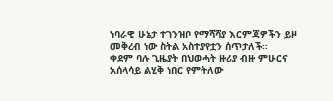ነባራዊ ሁኔታ ተገንዝቦ የማሻሻያ እርምጃዎችን ይዞ መቅረብ ነው ስትል አስተያየቷን ሰጥታለች።
ቀደም ባሉ ጊዜያት በህወሓት ዙሪያ ብዙ ምሁርና አሰላሳይ ልሂቅ ነበር የምትለው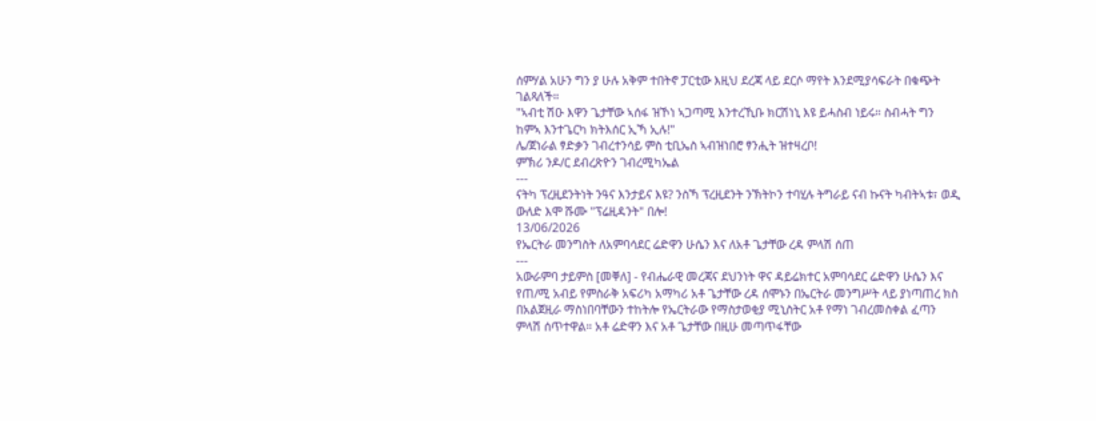ሰምሃል አሁን ግን ያ ሁሉ አቅም ተበትኖ ፓርቲው እዚህ ደረጃ ላይ ደርሶ ማየት እንደሚያሳፍራት በቁጭት ገልጻለች።
"ኣብቲ ሽዑ እዋን ጌታቸው ኣሰፋ ዝኾነ ኣጋጣሚ እንተረኺቡ ክርሽነኒ እዩ ይሓስብ ነይሩ። ስብሓት ግን ከምኣ እንተጌርካ ክትእሰር ኢኻ ኢሉ!"
ሌ/ጀነራል ፃድቃን ገብረተንሳይ ምስ ቲቢኤስ ኣብዝነበሮ ፃንሒት ዝተዛረቦ!
ምኽሪ ንዶ/ር ደብረጽዮን ገብረሚካኤል
---
ናትካ ፕረዚደንትነት ንዓና እንታይና እዩ? ንስኻ ፕረዚደንት ንኽትኮን ተባሂሉ ትግራይ ናብ ኩናት ካብትኣቱ፣ ወዲ ውለድ እሞ ሹሙ "ፕሬዚዳንት" በሎ!
13/06/2026
የኤርትራ መንግስት ለአምባሳደር ሬድዋን ሁሴን እና ለአቶ ጌታቸው ረዳ ምላሽ ሰጠ
---
አውራምባ ታይምስ [መቐለ] - የብሔራዊ መረጃና ደህንነት ዋና ዳይሬክተር አምባሳደር ሬድዋን ሁሴን እና የጠ/ሚ አብይ የምስራቅ አፍሪካ አማካሪ አቶ ጌታቸው ረዳ ሰሞኑን በኤርትራ መንግሥት ላይ ያነጣጠረ ክስ በአልጀዚራ ማስነበባቸውን ተከትሎ የኤርትራው የማስታወቂያ ሚኒስትር አቶ የማነ ገብረመስቀል ፈጣን ምላሽ ሰጥተዋል። አቶ ሬድዋን እና አቶ ጌታቸው በዚሁ መጣጥፋቸው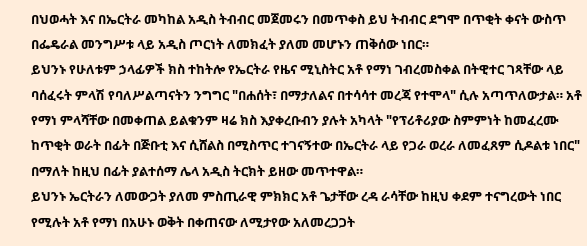በህወሓት እና በኤርትራ መካከል አዲስ ትብብር መጀመሩን በመጥቀስ ይህ ትብብር ደግሞ በጥቂት ቀናት ውስጥ በፌዴራል መንግሥቱ ላይ አዲስ ጦርነት ለመክፈት ያለመ መሆኑን ጠቅሰው ነበር።
ይህንኑ የሁለቱም ኃላፊዎች ክስ ተከትሎ የኤርትራ የዜና ሚኒስትር አቶ የማነ ገብረመስቀል በትዊተር ገጻቸው ላይ ባሰፈሩት ምላሽ የባለሥልጣናትን ንግግር "በሐሰት፣ በማታለልና በተሳሳተ መረጃ የተሞላ" ሲሉ አጣጥለውታል። አቶ የማነ ምላሻቸው በመቀጠል ይልቁንም ዛሬ ክስ እያቀረቡብን ያሉት አካላት "የፕሪቶሪያው ስምምነት ከመፈረሙ ከጥቂት ወራት በፊት በጅቡቲ እና ሲሸልስ በሚስጥር ተገናኝተው በኤርትራ ላይ የጋራ ወረራ ለመፈጸም ሲዶልቱ ነበር" በማለት ከዚህ በፊት ያልተሰማ ሌላ አዲስ ትርክት ይዘው መጥተዋል።
ይህንኑ ኤርትራን ለመውጋት ያለመ ምስጢራዊ ምክክር አቶ ጌታቸው ረዳ ራሳቸው ከዚህ ቀደም ተናግረውት ነበር የሚሉት አቶ የማነ በአሁኑ ወቅት በቀጠናው ለሚታየው አለመረጋጋት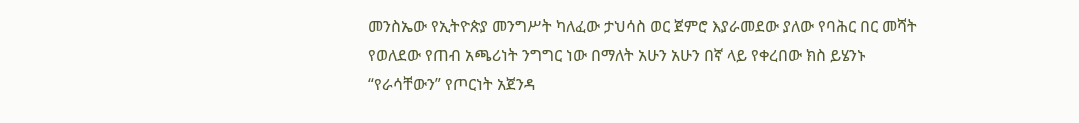መንስኤው የኢትዮጵያ መንግሥት ካለፈው ታህሳስ ወር ጀምሮ እያራመደው ያለው የባሕር በር መሻት የወለደው የጠብ አጫሪነት ንግግር ነው በማለት አሁን አሁን በኛ ላይ የቀረበው ክስ ይሄንኑ “የራሳቸውን” የጦርነት አጀንዳ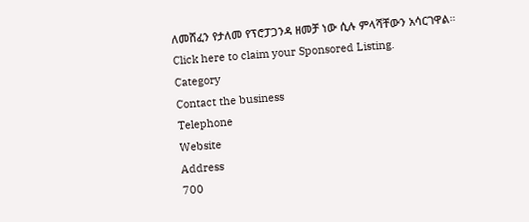ለመሸፈን የታለመ የፕሮፓጋንዳ ዘመቻ ነው ሲሉ ምላሻቸውን አሳርገዋል።
Click here to claim your Sponsored Listing.
Category
Contact the business
Telephone
Website
Address
700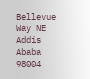Bellevue Way NE
Addis Ababa
98004